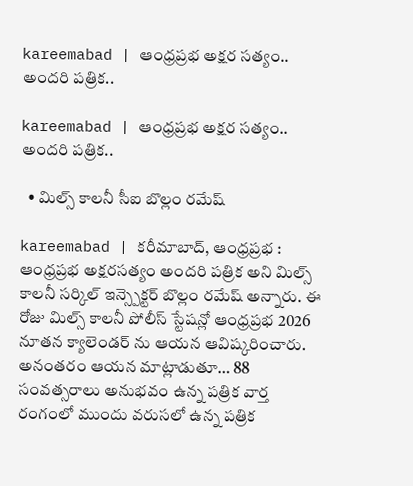kareemabad | ఆంధ్రప్రభ అక్షర సత్యం.. అందరి పత్రిక..

kareemabad | ఆంధ్రప్రభ అక్షర సత్యం.. అందరి పత్రిక..

  • మిల్స్ కాలనీ సీఐ బొల్లం రమేష్

kareemabad | కరీమాబాద్, ఆంధ్రప్రభ : ఆంధ్రప్రభ అక్షరసత్యం అందరి పత్రిక అని మిల్స్ కాలనీ సర్కిల్ ఇన్స్పెక్టర్ బొల్లం రమేష్ అన్నారు. ఈ రోజు మిల్స్ కాలనీ పోలీస్ స్టేషన్లో ఆంధ్రప్రభ 2026 నూతన క్యాలెండర్ ను ఆయన ఆవిష్కరించారు. అనంతరం ఆయన మాట్లాడుతూ… 88 సంవత్సరాలు అనుభవం ఉన్న పత్రిక వార్త రంగంలో ముందు వరుసలో ఉన్న పత్రిక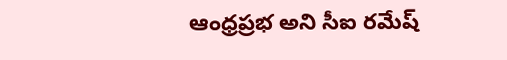ఆంధ్రప్రభ అని సీఐ ర‌మేష్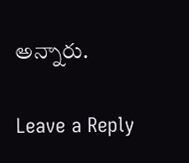అన్నారు.

Leave a Reply